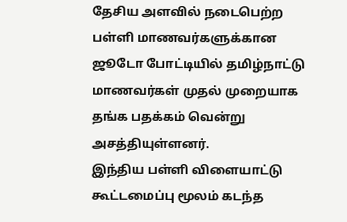தேசிய அளவில் நடைபெற்ற பள்ளி மாணவர்களுக்கான ஜூடோ போட்டியில் தமிழ்நாட்டு மாணவர்கள் முதல் முறையாக தங்க பதக்கம் வென்று அசத்தியுள்ளனர்.
இந்திய பள்ளி விளையாட்டு கூட்டமைப்பு மூலம் கடந்த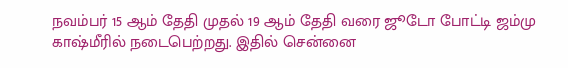நவம்பர் 15 ஆம் தேதி முதல் 19 ஆம் தேதி வரை ஜூடோ போட்டி ஜம்மு காஷ்மீரில் நடைபெற்றது. இதில் சென்னை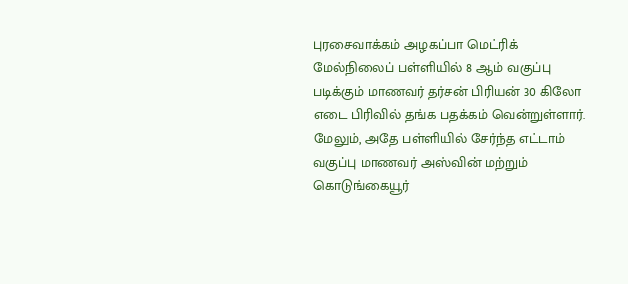புரசைவாக்கம் அழகப்பா மெட்ரிக் மேல்நிலைப் பள்ளியில் 8 ஆம் வகுப்பு படிக்கும் மாணவர் தர்சன் பிரியன் 30 கிலோ எடை பிரிவில் தங்க பதக்கம் வென்றுள்ளார்.
மேலும், அதே பள்ளியில் சேர்ந்த எட்டாம் வகுப்பு மாணவர் அஸ்வின் மற்றும் கொடுங்கையூர்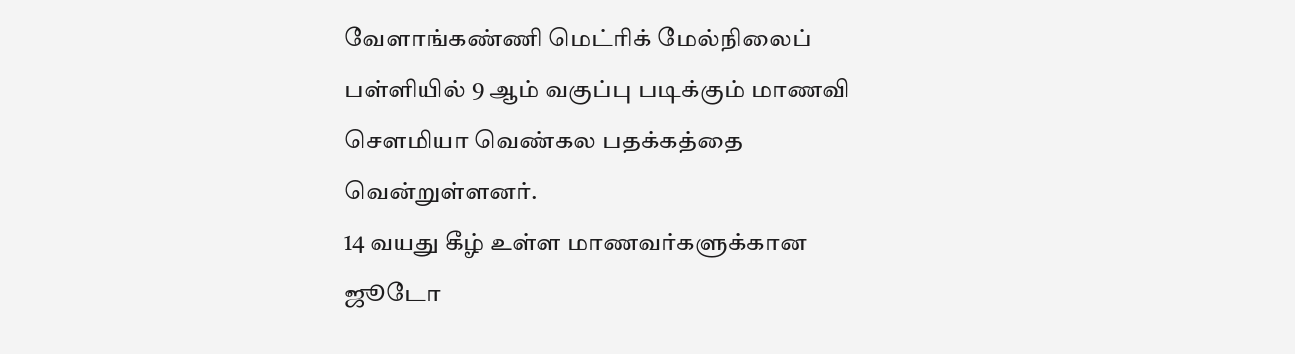வேளாங்கண்ணி மெட்ரிக் மேல்நிலைப் பள்ளியில் 9 ஆம் வகுப்பு படிக்கும் மாணவி சௌமியா வெண்கல பதக்கத்தை வென்றுள்ளனர்.
14 வயது கீழ் உள்ள மாணவர்களுக்கான ஜூடோ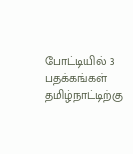போட்டியில் 3 பதக்கங்கள் தமிழ்நாட்டிற்கு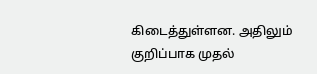கிடைத்துள்ளன. அதிலும் குறிப்பாக முதல்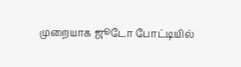முறையாக ஜூடோ போட்டியில்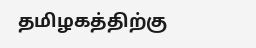தமிழகத்திற்கு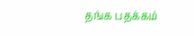தங்க பதக்கம்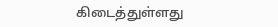கிடைத்துள்ளது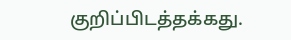குறிப்பிடத்தக்கது.